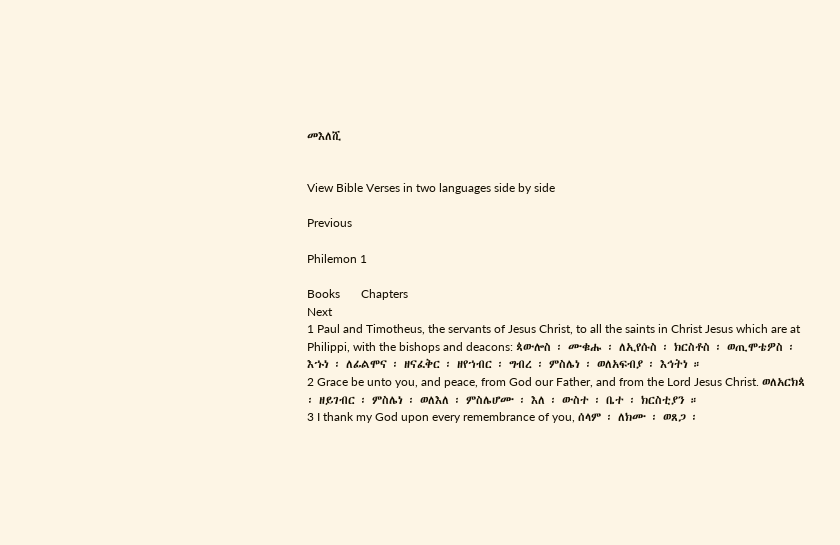መእለሺ


View Bible Verses in two languages side by side

Previous

Philemon 1

Books       Chapters
Next
1 Paul and Timotheus, the servants of Jesus Christ, to all the saints in Christ Jesus which are at Philippi, with the bishops and deacons: ጳውሎስ ፡ ሙቁሑ ፡ ለኢየሱስ ፡ ክርስቶስ ፡ ወጢሞቴዎስ ፡ እኁነ ፡ ለፊልሞና ፡ ዘናፈቅር ፡ ዘየኀብር ፡ ግብረ ፡ ምስሌነ ፡ ወለአፍብያ ፡ እኅትነ ።
2 Grace be unto you, and peace, from God our Father, and from the Lord Jesus Christ. ወለአርክጳ ፡ ዘይገብር ፡ ምስሌነ ፡ ወለእለ ፡ ምስሌሆሙ ፡ እለ ፡ ውስተ ፡ ቤተ ፡ ክርስቲያን ።
3 I thank my God upon every remembrance of you, ሰላም ፡ ለክሙ ፡ ወጸጋ ፡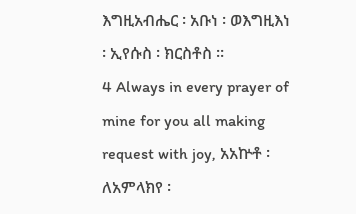እግዚአብሔር ፡ አቡነ ፡ ወእግዚእነ ፡ ኢየሱስ ፡ ክርስቶስ ።
4 Always in every prayer of mine for you all making request with joy, አአኵቶ ፡ ለአምላክየ ፡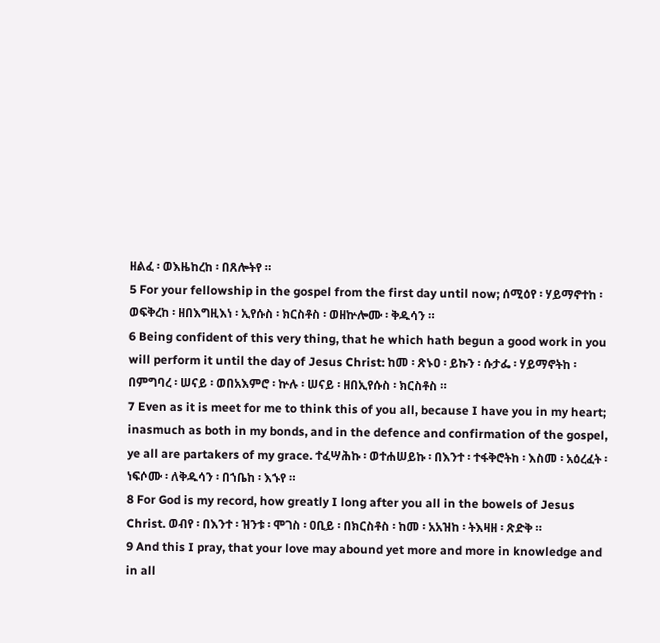ዘልፈ ፡ ወእዜከረከ ፡ በጸሎትየ ።
5 For your fellowship in the gospel from the first day until now; ሰሚዕየ ፡ ሃይማኖተከ ፡ ወፍቅረከ ፡ ዘበእግዚእነ ፡ ኢየሱስ ፡ ክርስቶስ ፡ ወዘኵሎሙ ፡ ቅዱሳን ።
6 Being confident of this very thing, that he which hath begun a good work in you will perform it until the day of Jesus Christ: ከመ ፡ ጽኑዐ ፡ ይኩን ፡ ሱታፌ ፡ ሃይማኖትከ ፡ በምግባረ ፡ ሠናይ ፡ ወበአእምሮ ፡ ኵሉ ፡ ሠናይ ፡ ዘበኢየሱስ ፡ ክርስቶስ ።
7 Even as it is meet for me to think this of you all, because I have you in my heart; inasmuch as both in my bonds, and in the defence and confirmation of the gospel, ye all are partakers of my grace. ተፈሣሕኩ ፡ ወተሐሠይኩ ፡ በእንተ ፡ ተፋቅሮትከ ፡ እስመ ፡ አዕረፈት ፡ ነፍሶሙ ፡ ለቅዱሳን ፡ በኀቤከ ፡ እኁየ ።
8 For God is my record, how greatly I long after you all in the bowels of Jesus Christ. ወብየ ፡ በእንተ ፡ ዝንቱ ፡ ሞገስ ፡ ዐቢይ ፡ በክርስቶስ ፡ ከመ ፡ አአዝከ ፡ ትእዛዘ ፡ ጽድቅ ።
9 And this I pray, that your love may abound yet more and more in knowledge and in all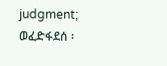judgment; ወፈድፋደሰ ፡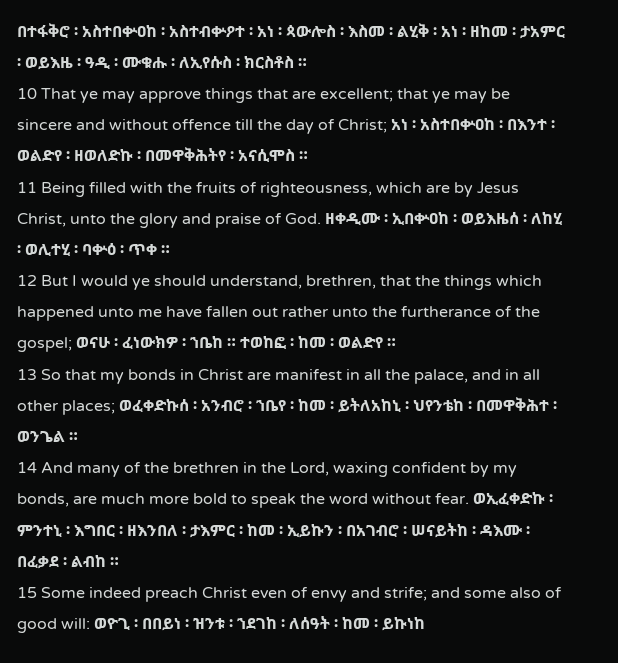በተፋቅሮ ፡ አስተበቍዐከ ፡ አስተብቍዖተ ፡ አነ ፡ ጳውሎስ ፡ እስመ ፡ ልሂቅ ፡ አነ ፡ ዘከመ ፡ ታአምር ፡ ወይእዜ ፡ ዓዲ ፡ ሙቁሑ ፡ ለኢየሱስ ፡ ክርስቶስ ።
10 That ye may approve things that are excellent; that ye may be sincere and without offence till the day of Christ; አነ ፡ አስተበቍዐከ ፡ በእንተ ፡ ወልድየ ፡ ዘወለድኩ ፡ በመዋቅሕትየ ፡ አናሲሞስ ።
11 Being filled with the fruits of righteousness, which are by Jesus Christ, unto the glory and praise of God. ዘቀዲሙ ፡ ኢበቍዐከ ፡ ወይእዜሰ ፡ ለከሂ ፡ ወሊተሂ ፡ ባቍዕ ፡ ጥቀ ።
12 But I would ye should understand, brethren, that the things which happened unto me have fallen out rather unto the furtherance of the gospel; ወናሁ ፡ ፈነውክዎ ፡ ኀቤከ ። ተወከፎ ፡ ከመ ፡ ወልድየ ።
13 So that my bonds in Christ are manifest in all the palace, and in all other places; ወፈቀድኩሰ ፡ አንብሮ ፡ ኀቤየ ፡ ከመ ፡ ይትለአከኒ ፡ ህየንቴከ ፡ በመዋቅሕተ ፡ ወንጌል ።
14 And many of the brethren in the Lord, waxing confident by my bonds, are much more bold to speak the word without fear. ወኢፈቀድኩ ፡ ምንተኒ ፡ እግበር ፡ ዘእንበለ ፡ ታእምር ፡ ከመ ፡ ኢይኩን ፡ በአገብሮ ፡ ሠናይትከ ፡ ዳእሙ ፡ በፈቃደ ፡ ልብከ ።
15 Some indeed preach Christ even of envy and strife; and some also of good will: ወዮጊ ፡ በበይነ ፡ ዝንቱ ፡ ኀደገከ ፡ ለሰዓት ፡ ከመ ፡ ይኩነከ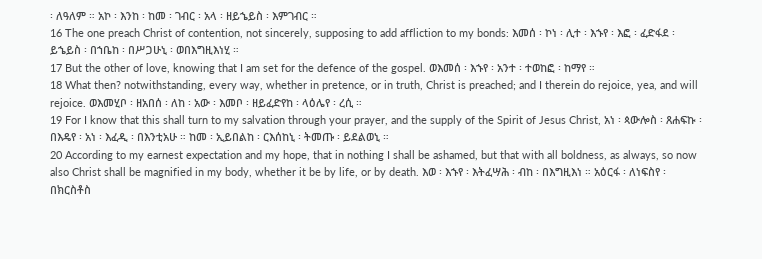፡ ለዓለም ። አኮ ፡ እንከ ፡ ከመ ፡ ገብር ፡ አላ ፡ ዘይኄይስ ፡ እምገብር ።
16 The one preach Christ of contention, not sincerely, supposing to add affliction to my bonds: እመሰ ፡ ኮነ ፡ ሊተ ፡ እኁየ ፡ እፎ ፡ ፈድፋደ ፡ ይኄይስ ፡ በኀቤከ ፡ በሥጋሁኒ ፡ ወበእግዚእነሂ ።
17 But the other of love, knowing that I am set for the defence of the gospel. ወእመሰ ፡ እኁየ ፡ አንተ ፡ ተወከፎ ፡ ከማየ ።
18 What then? notwithstanding, every way, whether in pretence, or in truth, Christ is preached; and I therein do rejoice, yea, and will rejoice. ወእመሂቦ ፡ ዘአበሰ ፡ ለከ ፡ አው ፡ እመቦ ፡ ዘይፈድየከ ፡ ላዕሌየ ፡ ረሲ ።
19 For I know that this shall turn to my salvation through your prayer, and the supply of the Spirit of Jesus Christ, አነ ፡ ጳውሎስ ፡ ጸሐፍኩ ፡ በእዴየ ፡ አነ ፡ እፈዲ ፡ በእንቲአሁ ። ከመ ፡ ኢይበልከ ፡ ርእሰከኒ ፡ ትመጡ ፡ ይደልወኒ ።
20 According to my earnest expectation and my hope, that in nothing I shall be ashamed, but that with all boldness, as always, so now also Christ shall be magnified in my body, whether it be by life, or by death. እወ ፡ እኁየ ፡ እትፈሣሕ ፡ ብከ ፡ በእግዚእነ ። አዕርፋ ፡ ለነፍስየ ፡ በክርስቶስ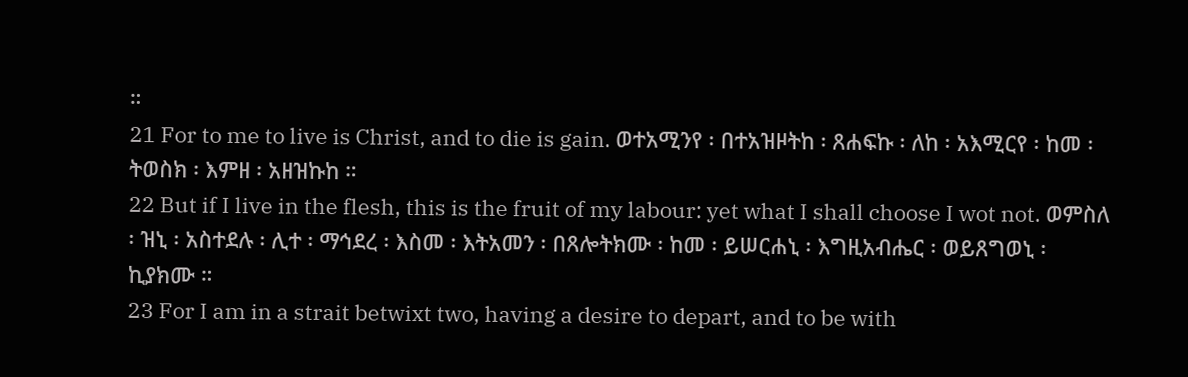።
21 For to me to live is Christ, and to die is gain. ወተአሚንየ ፡ በተአዝዞትከ ፡ ጸሐፍኩ ፡ ለከ ፡ አእሚርየ ፡ ከመ ፡ ትወስክ ፡ እምዘ ፡ አዘዝኩከ ።
22 But if I live in the flesh, this is the fruit of my labour: yet what I shall choose I wot not. ወምስለ ፡ ዝኒ ፡ አስተደሉ ፡ ሊተ ፡ ማኅደረ ፡ እስመ ፡ እትአመን ፡ በጸሎትክሙ ፡ ከመ ፡ ይሠርሐኒ ፡ እግዚአብሔር ፡ ወይጸግወኒ ፡ ኪያክሙ ።
23 For I am in a strait betwixt two, having a desire to depart, and to be with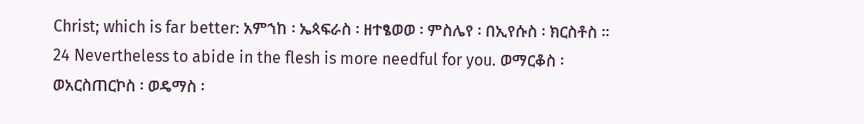Christ; which is far better: አምኀከ ፡ ኤጳፍራስ ፡ ዘተፄወወ ፡ ምስሌየ ፡ በኢየሱስ ፡ ክርስቶስ ።
24 Nevertheless to abide in the flesh is more needful for you. ወማርቆስ ፡ ወአርስጠርኮስ ፡ ወዴማስ ፡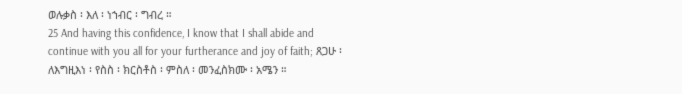ወሉቃስ ፡ እለ ፡ ነኀብር ፡ ግብረ ።
25 And having this confidence, I know that I shall abide and continue with you all for your furtherance and joy of faith; ጸጋሁ ፡ ለእግዚእነ ፡ የስስ ፡ ክርስቶስ ፡ ምስለ ፡ መንፈስክሙ ፡ አሜን ።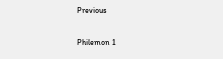Previous

Philemon 1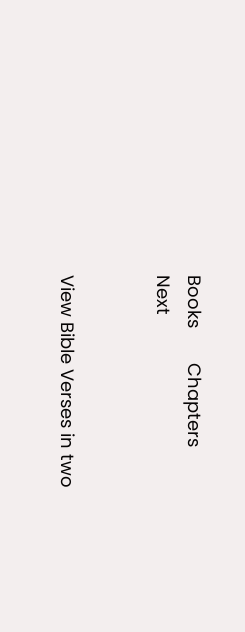Books       Chapters
Next


View Bible Verses in two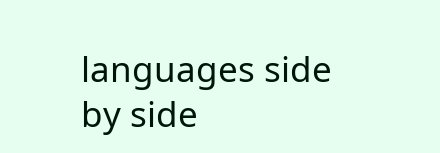languages side by side